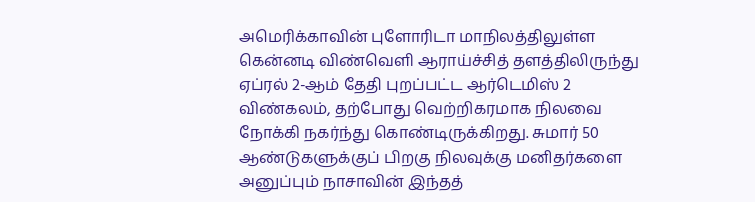அமெரிக்காவின் புளோரிடா மாநிலத்திலுள்ள கென்னடி விண்வெளி ஆராய்ச்சித் தளத்திலிருந்து ஏப்ரல் 2-ஆம் தேதி புறப்பட்ட ஆர்டெமிஸ் 2 விண்கலம், தற்போது வெற்றிகரமாக நிலவை நோக்கி நகர்ந்து கொண்டிருக்கிறது. சுமார் 50 ஆண்டுகளுக்குப் பிறகு நிலவுக்கு மனிதர்களை அனுப்பும் நாசாவின் இந்தத்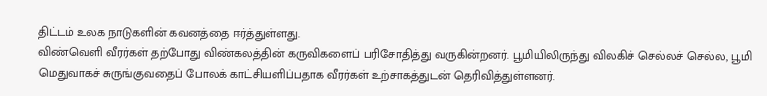திட்டம் உலக நாடுகளின் கவனத்தை ஈர்த்துள்ளது.
விண்வெளி வீரர்கள் தற்போது விண்கலத்தின் கருவிகளைப் பரிசோதித்து வருகின்றனர். பூமியிலிருந்து விலகிச் செல்லச் செல்ல, பூமி மெதுவாகச் சுருங்குவதைப் போலக் காட்சியளிப்பதாக வீரர்கள் உற்சாகத்துடன் தெரிவித்துள்ளனர்.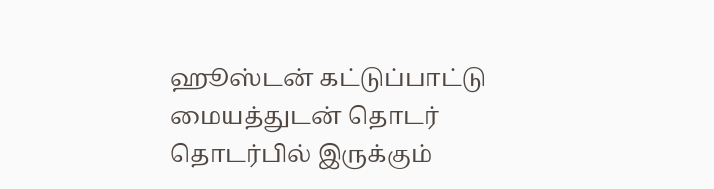ஹூஸ்டன் கட்டுப்பாட்டு மையத்துடன் தொடர் தொடர்பில் இருக்கும்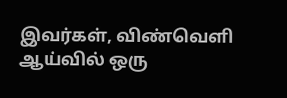இவர்கள், விண்வெளி ஆய்வில் ஒரு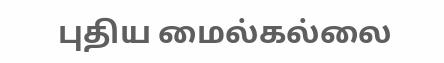புதிய மைல்கல்லை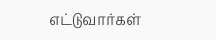எட்டுவார்கள்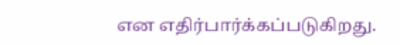என எதிர்பார்க்கப்படுகிறது.